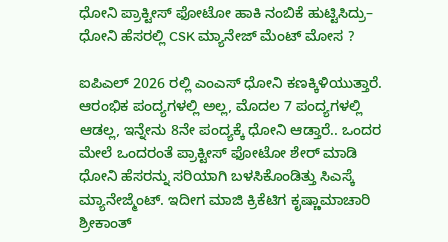ಧೋನಿ ಪ್ರಾಕ್ಟೀಸ್ ಫೋಟೋ ಹಾಕಿ ನಂಬಿಕೆ ಹುಟ್ಟಿಸಿದ್ರು– ಧೋನಿ ಹೆಸರಲ್ಲಿ CSK ಮ್ಯಾನೇಜ್ ಮೆಂಟ್ ಮೋಸ ?

ಐಪಿಎಲ್ 2026 ರಲ್ಲಿ ಎಂಎಸ್ ಧೋನಿ ಕಣಕ್ಕಿಳಿಯುತ್ತಾರೆ. ಆರಂಭಿಕ ಪಂದ್ಯಗಳಲ್ಲಿ ಅಲ್ಲ, ಮೊದಲ 7 ಪಂದ್ಯಗಳಲ್ಲಿ ಆಡಲ್ಲ, ಇನ್ನೇನು 8ನೇ ಪಂದ್ಯಕ್ಕೆ ಧೋನಿ ಆಡ್ತಾರೆ.. ಒಂದರ ಮೇಲೆ ಒಂದರಂತೆ ಪ್ರಾಕ್ಟೀಸ್ ಫೋಟೋ ಶೇರ್ ಮಾಡಿ ಧೋನಿ ಹೆಸರನ್ನು ಸರಿಯಾಗಿ ಬಳಸಿಕೊಂಡಿತ್ತು ಸಿಎಸ್ಕೆ ಮ್ಯಾನೇಜ್ಮೆಂಟ್. ಇದೀಗ ಮಾಜಿ ಕ್ರಿಕೆಟಿಗ ಕೃಷ್ಣಾಮಾಚಾರಿ ಶ್ರೀಕಾಂತ್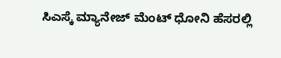ಸಿಎಸ್ಕೆ ಮ್ಯಾನೇಜ್ ಮೆಂಟ್ ಧೋನಿ ಹೆಸರಲ್ಲಿ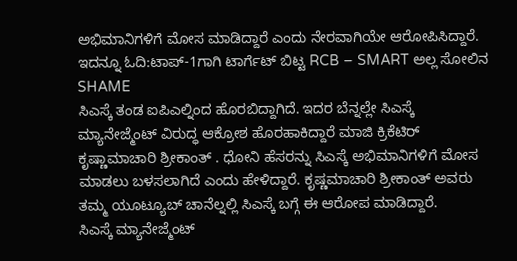ಅಭಿಮಾನಿಗಳಿಗೆ ಮೋಸ ಮಾಡಿದ್ದಾರೆ ಎಂದು ನೇರವಾಗಿಯೇ ಆರೋಪಿಸಿದ್ದಾರೆ.
ಇದನ್ನೂ ಓದಿ:ಟಾಪ್-1ಗಾಗಿ ಟಾರ್ಗೆಟ್ ಬಿಟ್ಟ RCB – SMART ಅಲ್ಲ ಸೋಲಿನ SHAME
ಸಿಎಸ್ಕೆ ತಂಡ ಐಪಿಎಲ್ನಿಂದ ಹೊರಬಿದ್ದಾಗಿದೆ. ಇದರ ಬೆನ್ನಲ್ಲೇ ಸಿಎಸ್ಕೆ ಮ್ಯಾನೇಜ್ಮೆಂಟ್ ವಿರುದ್ಧ ಆಕ್ರೋಶ ಹೊರಹಾಕಿದ್ದಾರೆ ಮಾಜಿ ಕ್ರಿಕೆಟಿರ್ ಕೃಷ್ಣಾಮಾಚಾರಿ ಶ್ರೀಕಾಂತ್ . ಧೋನಿ ಹೆಸರನ್ನು ಸಿಎಸ್ಕೆ ಅಭಿಮಾನಿಗಳಿಗೆ ಮೋಸ ಮಾಡಲು ಬಳಸಲಾಗಿದೆ ಎಂದು ಹೇಳಿದ್ದಾರೆ. ಕೃಷ್ಣಮಾಚಾರಿ ಶ್ರೀಕಾಂತ್ ಅವರು ತಮ್ಮ ಯೂಟ್ಯೂಬ್ ಚಾನೆಲ್ನಲ್ಲಿ ಸಿಎಸ್ಕೆ ಬಗ್ಗೆ ಈ ಆರೋಪ ಮಾಡಿದ್ದಾರೆ.
ಸಿಎಸ್ಕೆ ಮ್ಯಾನೇಜ್ಮೆಂಟ್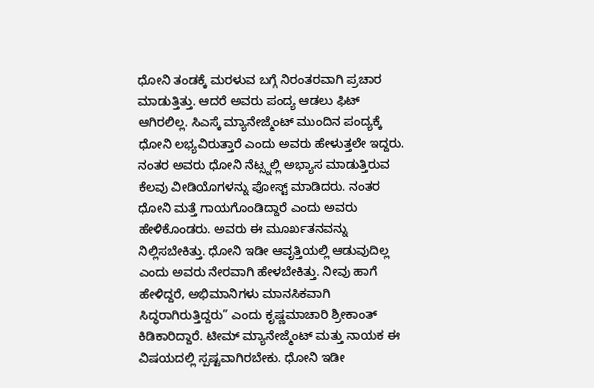ಧೋನಿ ತಂಡಕ್ಕೆ ಮರಳುವ ಬಗ್ಗೆ ನಿರಂತರವಾಗಿ ಪ್ರಚಾರ ಮಾಡುತ್ತಿತ್ತು. ಆದರೆ ಅವರು ಪಂದ್ಯ ಆಡಲು ಫಿಟ್ ಆಗಿರಲಿಲ್ಲ. ಸಿಎಸ್ಕೆ ಮ್ಯಾನೇಜ್ಮೆಂಟ್ ಮುಂದಿನ ಪಂದ್ಯಕ್ಕೆ ಧೋನಿ ಲಭ್ಯವಿರುತ್ತಾರೆ ಎಂದು ಅವರು ಹೇಳುತ್ತಲೇ ಇದ್ದರು. ನಂತರ ಅವರು ಧೋನಿ ನೆಟ್ಸ್ನಲ್ಲಿ ಅಭ್ಯಾಸ ಮಾಡುತ್ತಿರುವ ಕೆಲವು ವೀಡಿಯೊಗಳನ್ನು ಪೋಸ್ಟ್ ಮಾಡಿದರು. ನಂತರ ಧೋನಿ ಮತ್ತೆ ಗಾಯಗೊಂಡಿದ್ದಾರೆ ಎಂದು ಅವರು ಹೇಳಿಕೊಂಡರು. ಅವರು ಈ ಮೂರ್ಖತನವನ್ನು ನಿಲ್ಲಿಸಬೇಕಿತ್ತು. ಧೋನಿ ಇಡೀ ಆವೃತ್ತಿಯಲ್ಲಿ ಆಡುವುದಿಲ್ಲ ಎಂದು ಅವರು ನೇರವಾಗಿ ಹೇಳಬೇಕಿತ್ತು. ನೀವು ಹಾಗೆ ಹೇಳಿದ್ದರೆ, ಅಭಿಮಾನಿಗಳು ಮಾನಸಿಕವಾಗಿ ಸಿದ್ಧರಾಗಿರುತ್ತಿದ್ದರು” ಎಂದು ಕೃಷ್ಣಮಾಚಾರಿ ಶ್ರೀಕಾಂತ್ ಕಿಡಿಕಾರಿದ್ದಾರೆ. ಟೀಮ್ ಮ್ಯಾನೇಜ್ಮೆಂಟ್ ಮತ್ತು ನಾಯಕ ಈ ವಿಷಯದಲ್ಲಿ ಸ್ಪಷ್ಟವಾಗಿರಬೇಕು. ಧೋನಿ ಇಡೀ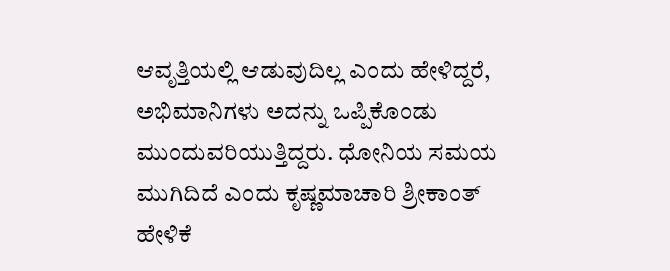ಆವೃತ್ತಿಯಲ್ಲಿ ಆಡುವುದಿಲ್ಲ ಎಂದು ಹೇಳಿದ್ದರೆ, ಅಭಿಮಾನಿಗಳು ಅದನ್ನು ಒಪ್ಪಿಕೊಂಡು ಮುಂದುವರಿಯುತ್ತಿದ್ದರು. ಧೋನಿಯ ಸಮಯ ಮುಗಿದಿದೆ ಎಂದು ಕೃಷ್ಣಮಾಚಾರಿ ಶ್ರೀಕಾಂತ್ ಹೇಳಿಕೆ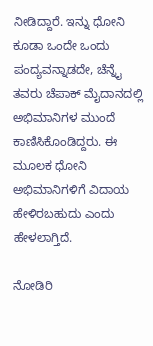ನೀಡಿದ್ದಾರೆ. ಇನ್ನು ಧೋನಿ ಕೂಡಾ ಒಂದೇ ಒಂದು ಪಂದ್ಯವನ್ನಾಡದೇ, ಚೆನ್ನೈ ತವರು ಚೆಪಾಕ್ ಮೈದಾನದಲ್ಲಿ ಅಭಿಮಾನಿಗಳ ಮುಂದೆ ಕಾಣಿಸಿಕೊಂಡಿದ್ದರು. ಈ ಮೂಲಕ ಧೋನಿ ಅಭಿಮಾನಿಗಳಿಗೆ ವಿದಾಯ ಹೇಳಿರಬಹುದು ಎಂದು ಹೇಳಲಾಗ್ತಿದೆ.

ನೋಡಿರಿ